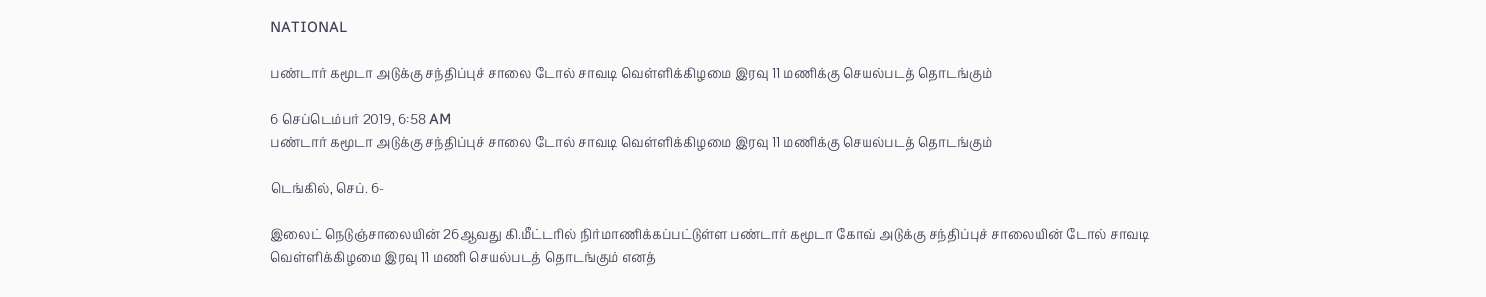NATIONAL

பண்டார் கமூடா அடுக்கு சந்திப்புச் சாலை டோல் சாவடி வெள்ளிக்கிழமை இரவு 11 மணிக்கு செயல்படத் தொடங்கும்

6 செப்டெம்பர் 2019, 6:58 AM
பண்டார் கமூடா அடுக்கு சந்திப்புச் சாலை டோல் சாவடி வெள்ளிக்கிழமை இரவு 11 மணிக்கு செயல்படத் தொடங்கும்

டெங்கில், செப். 6-

இலைட் நெடுஞ்சாலையின் 26ஆவது கி.மீட்டரில் நிர்மாணிக்கப்பட்டுள்ள பண்டார் கமூடா கோவ் அடுக்கு சந்திப்புச் சாலையின் டோல் சாவடி வெள்ளிக்கிழமை இரவு 11 மணி செயல்படத் தொடங்கும் எனத்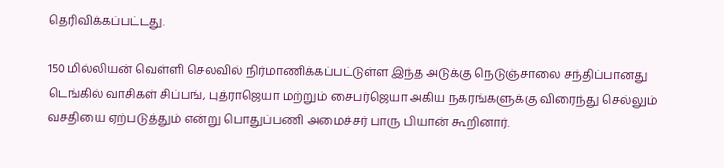தெரிவிக்கப்பட்டது.

150 மில்லியன் வெள்ளி செலவில் நிர்மாணிக்கப்பட்டுள்ள இந்த அடுக்கு நெடுஞ்சாலை சந்திப்பானது டெங்கில் வாசிகள் சிப்பங், புத்ராஜெயா மற்றும் சைபர்ஜெயா அகிய நகரங்களுக்கு விரைந்து செல்லும் வசதியை ஏற்படுத்தும் என்று பொதுப்பணி அமைச்சர் பாரு பியான் கூறினார்.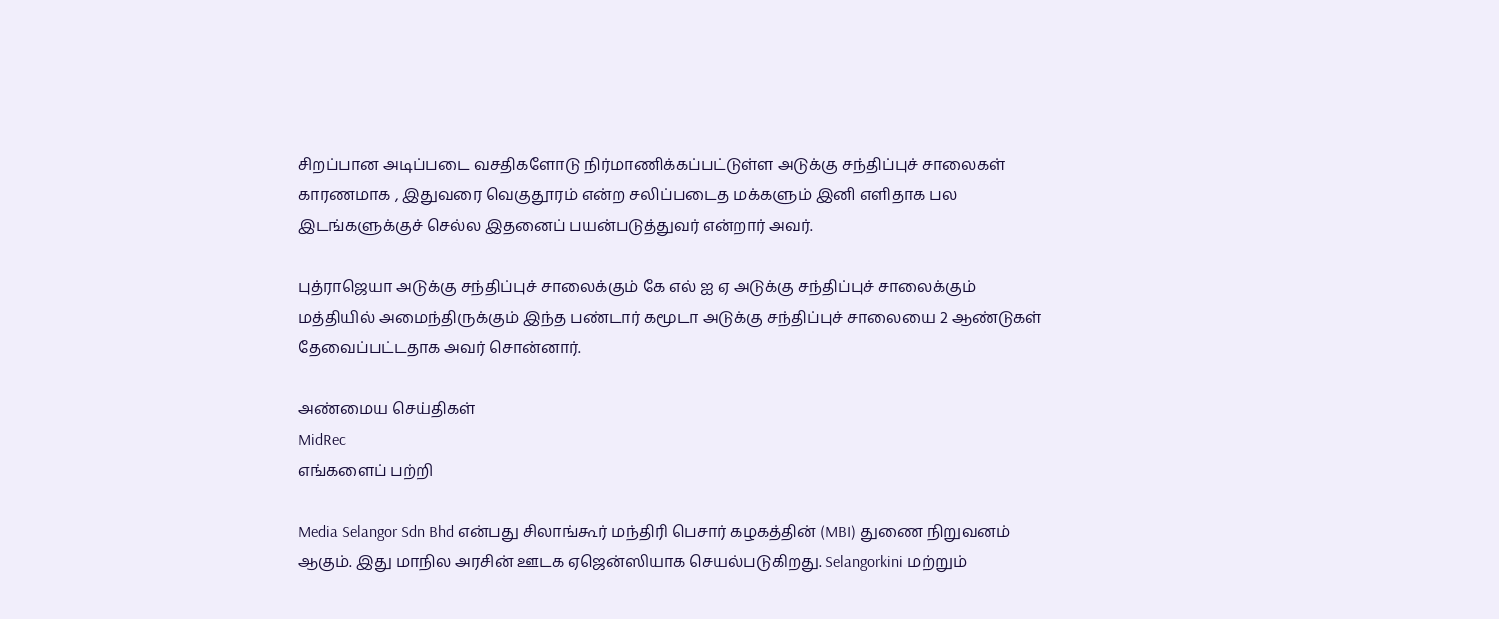சிறப்பான அடிப்படை வசதிகளோடு நிர்மாணிக்கப்பட்டுள்ள அடுக்கு சந்திப்புச் சாலைகள் காரணமாக , இதுவரை வெகுதூரம் என்ற சலிப்படைத மக்களும் இனி எளிதாக பல இடங்களுக்குச் செல்ல இதனைப் பயன்படுத்துவர் என்றார் அவர்.

புத்ராஜெயா அடுக்கு சந்திப்புச் சாலைக்கும் கே எல் ஐ ஏ அடுக்கு சந்திப்புச் சாலைக்கும் மத்தியில் அமைந்திருக்கும் இந்த பண்டார் கமூடா அடுக்கு சந்திப்புச் சாலையை 2 ஆண்டுகள் தேவைப்பட்டதாக அவர் சொன்னார்.

அண்மைய செய்திகள்
MidRec
எங்களைப் பற்றி

Media Selangor Sdn Bhd என்பது சிலாங்கூர் மந்திரி பெசார் கழகத்தின் (MBI) துணை நிறுவனம் ஆகும். இது மாநில அரசின் ஊடக ஏஜென்ஸியாக செயல்படுகிறது. Selangorkini மற்றும்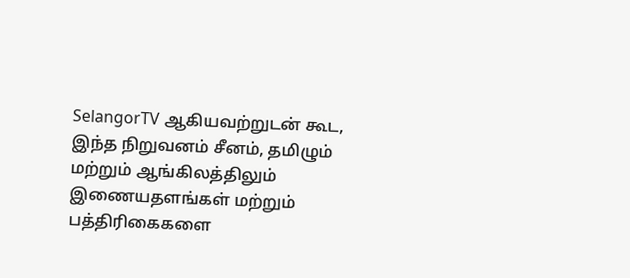SelangorTV ஆகியவற்றுடன் கூட, இந்த நிறுவனம் சீனம், தமிழும் மற்றும் ஆங்கிலத்திலும் இணையதளங்கள் மற்றும் பத்திரிகைகளை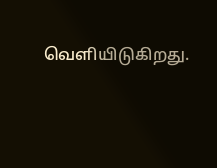வெளியிடுகிறது.